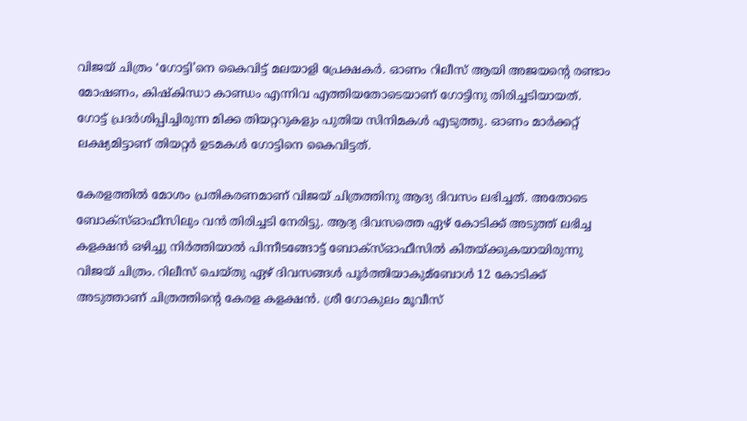വിജയ് ചിത്രം ‘ഗോട്ടി’നെ കൈവിട്ട് മലയാളി പ്രേക്ഷകര്‍. ഓണം റിലീസ് ആയി അജയന്റെ രണ്ടാം മോഷണം, കിഷ്‌കിന്ധാ കാണ്ഡം എന്നിവ എത്തിയതോടെയാണ് ഗോട്ടിനു തിരിച്ചടിയായത്. ഗോട്ട് പ്രദര്‍ശിപ്പിച്ചിരുന്ന മിക്ക തിയറ്ററുകളും പുതിയ സിനിമകള്‍ എടുത്തു. ഓണം മാര്‍ക്കറ്റ് ലക്ഷ്യമിട്ടാണ് തിയറ്റര്‍ ഉടമകള്‍ ഗോട്ടിനെ കൈവിട്ടത്.

കേരളത്തില്‍ മോശം പ്രതികരണമാണ് വിജയ് ചിത്രത്തിനു ആദ്യ ദിവസം ലഭിച്ചത്. അതോടെ ബോക്‌സ്‌ഓഫീസിലും വന്‍ തിരിച്ചടി നേരിട്ടു. ആദ്യ ദിവസത്തെ ഏഴ് കോടിക്ക് അടുത്ത് ലഭിച്ച കളക്ഷന്‍ ഒഴിച്ചു നിര്‍ത്തിയാല്‍ പിന്നീടങ്ങോട്ട് ബോക്‌സ്‌ഓഫീസില്‍ കിതയ്ക്കുകയായിരുന്നു വിജയ് ചിത്രം. റിലീസ് ചെയ്തു ഏഴ് ദിവസങ്ങള്‍ പൂര്‍ത്തിയാകുമ്ബോള്‍ 12 കോടിക്ക് അടുത്താണ് ചിത്രത്തിന്റെ കേരള കളക്ഷന്‍. ശ്രീ ഗോകുലം മൂവീസ്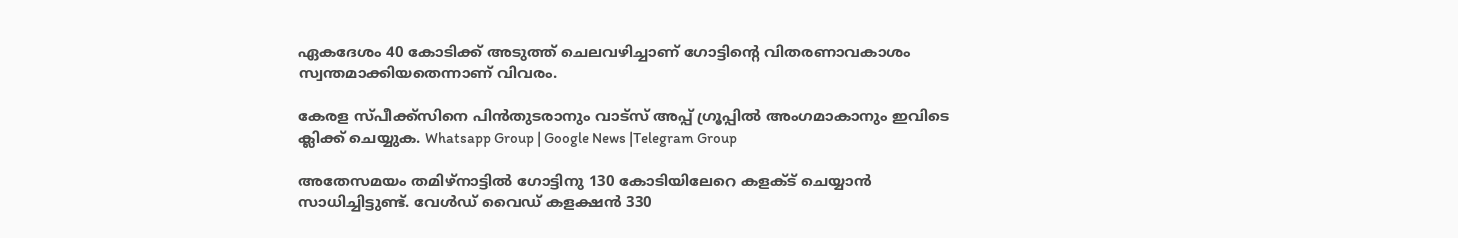ഏകദേശം 40 കോടിക്ക് അടുത്ത് ചെലവഴിച്ചാണ് ഗോട്ടിന്റെ വിതരണാവകാശം സ്വന്തമാക്കിയതെന്നാണ് വിവരം.

കേരള സ്പീക്ക്സിനെ പിൻതുടരാനും വാട്സ് അപ്പ് ഗ്രൂപ്പിൽ അംഗമാകാനും ഇവിടെ ക്ലിക്ക് ചെയ്യുക. Whatsapp Group | Google News |Telegram Group

അതേസമയം തമിഴ്‌നാട്ടില്‍ ഗോട്ടിനു 130 കോടിയിലേറെ കളക്‌ട് ചെയ്യാന്‍ സാധിച്ചിട്ടുണ്ട്. വേള്‍ഡ് വൈഡ് കളക്ഷന്‍ 330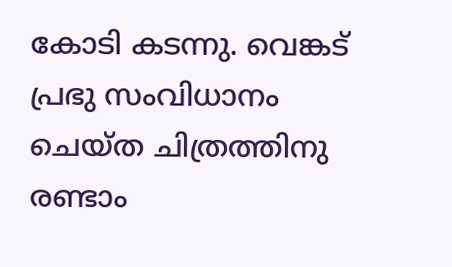കോടി കടന്നു. വെങ്കട് പ്രഭു സംവിധാനം ചെയ്ത ചിത്രത്തിനു രണ്ടാം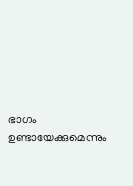ഭാഗം ഉണ്ടായേക്കുമെന്നും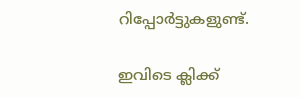റിപ്പോര്‍ട്ടുകളുണ്ട്.

ഇവിടെ ക്ലിക്ക്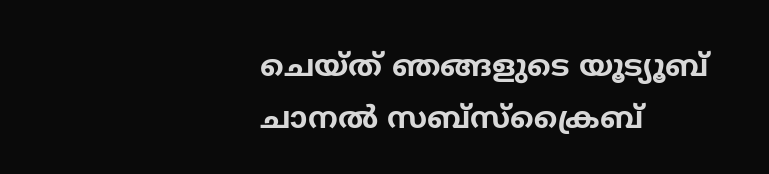ചെയ്ത് ഞങ്ങളുടെ യൂട്യൂബ് ചാനൽ സബ്സ്ക്രൈബ്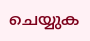ചെയ്യുക